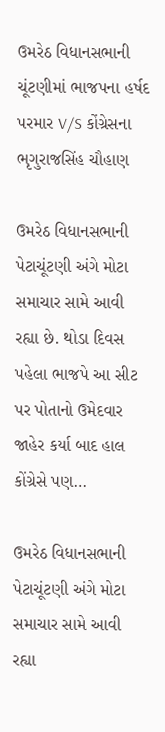ઉમરેઠ વિધાનસભાની ચૂંટણીમાં ભાજપના હર્ષદ પરમાર V/S કોંગ્રેસના ભૃગુરાજસિંહ ચૌહાણ

ઉમરેઠ વિધાનસભાની પેટાચૂંટણી અંગે મોટા સમાચાર સામે આવી રહ્યા છે. થોડા દિવસ પહેલા ભાજપે આ સીટ પર પોતાનો ઉમેદવાર જાહેર કર્યા બાદ હાલ કોંગ્રેસે પણ…

ઉમરેઠ વિધાનસભાની પેટાચૂંટણી અંગે મોટા સમાચાર સામે આવી રહ્યા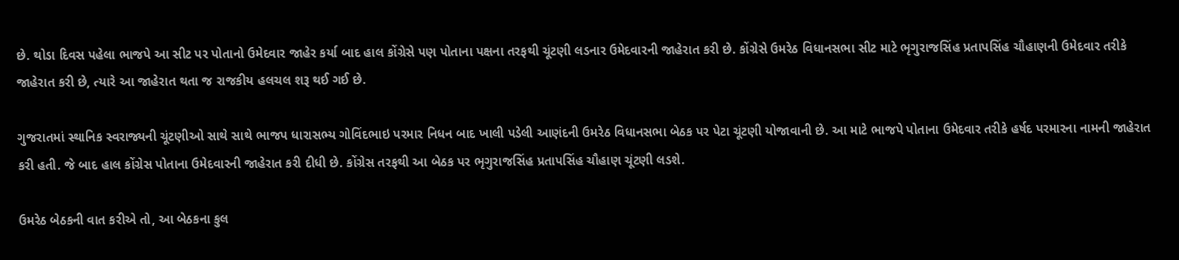છે. થોડા દિવસ પહેલા ભાજપે આ સીટ પર પોતાનો ઉમેદવાર જાહેર કર્યા બાદ હાલ કોંગ્રેસે પણ પોતાના પક્ષના તરફથી ચૂંટણી લડનાર ઉમેદવારની જાહેરાત કરી છે. કોંગ્રેસે ઉમરેઠ વિધાનસભા સીટ માટે ભૃગુરાજસિંહ પ્રતાપસિંહ ચૌહાણની ઉમેદવાર તરીકે જાહેરાત કરી છે, ત્યારે આ જાહેરાત થતા જ રાજકીય હલચલ શરૂ થઈ ગઈ છે.

ગુજરાતમાં સ્થાનિક સ્વરાજ્યની ચૂંટણીઓ સાથે સાથે ભાજપ ધારાસભ્ય ગોવિંદભાઇ પરમાર નિધન બાદ ખાલી પડેલી આણંદની ઉમરેઠ વિધાનસભા બેઠક પર પેટા ચૂંટણી યોજાવાની છે. આ માટે ભાજપે પોતાના ઉમેદવાર તરીકે હર્ષદ પરમારના નામની જાહેરાત કરી હતી. જે બાદ હાલ કોંગ્રેસ પોતાના ઉમેદવારની જાહેરાત કરી દીધી છે. કોંગ્રેસ તરફથી આ બેઠક પર ભૃગુરાજસિંહ પ્રતાપસિંહ ચૌહાણ ચૂંટણી લડશે.

ઉમરેઠ બેઠકની વાત કરીએ તો, આ બેઠકના કુલ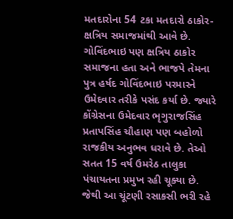મતદારોના 54 ટકા મતદારો ઠાકોર-ક્ષત્રિય સમાજમાંથી આવે છે. ગોવિંદભાઇ પણ ક્ષત્રિય ઠાકોર સમાજના હતા અને ભાજપે તેમના પુત્ર હર્ષદ ગોવિંદભાઇ પરમારને ઉમેદવાર તરીકે પસંદ કર્યા છે. જ્યારે કોંગ્રેસના ઉમેદવાર ભૃગુરાજસિંહ પ્રતાપસિંહ ચૌહાણ પણ બહોળો રાજકીય અનુભવ ધરાવે છે. તેઓ સતત 15 વર્ષ ઉમરેઠ તાલુકા પંચાયતના પ્રમુખ રહી ચૂક્યા છે. જેથી આ ચૂંટણી રસાકસી ભરી રહે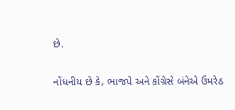છે.

નોંધનીય છે કે, ભાજપે અને કોંગ્રેસે બંનેએ ઉમરેઠ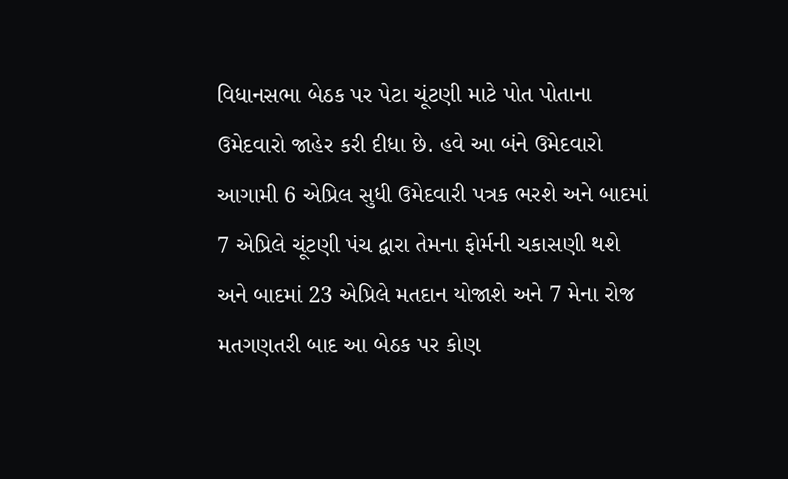વિધાનસભા બેઠક પર પેટા ચૂંટણી માટે પોત પોતાના ઉમેદવારો જાહેર કરી દીધા છે. હવે આ બંને ઉમેદવારો આગામી 6 એપ્રિલ સુધી ઉમેદવારી પત્રક ભરશે અને બાદમાં 7 એપ્રિલે ચૂંટણી પંચ દ્વારા તેમના ફોર્મની ચકાસણી થશે અને બાદમાં 23 એપ્રિલે મતદાન યોજાશે અને 7 મેના રોજ મતગણતરી બાદ આ બેઠક પર કોણ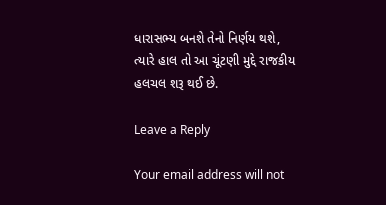ધારાસભ્ય બનશે તેનો નિર્ણય થશે, ત્યારે હાલ તો આ ચૂંટણી મુદ્દે રાજકીય હલચલ શરૂ થઈ છે.

Leave a Reply

Your email address will not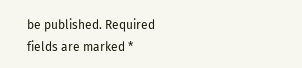be published. Required fields are marked *